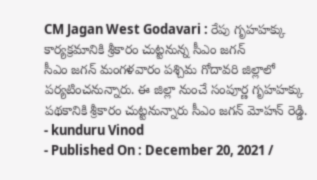CM Jagan West Godavari : రేపు గృహహక్కు కార్యక్రమానికి శ్రీకారం చుట్టనున్న సీఎం జగన్
సీఎం జగన్ మంగళవారం పశ్చిమ గోదావరి జిల్లాలో పర్యటించనున్నారు. ఈ జిల్లా నుంచే సంపూర్ణ గృహహక్కు పథకానికి శ్రీకారం చుట్టనున్నారు సీఎం జగన్ మోహన్ రెడ్డి.
- kunduru Vinod
- Published On : December 20, 2021 /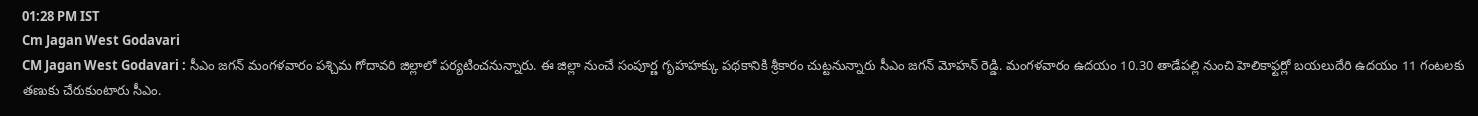01:28 PM IST
Cm Jagan West Godavari
CM Jagan West Godavari : సీఎం జగన్ మంగళవారం పశ్చిమ గోదావరి జిల్లాలో పర్యటించనున్నారు. ఈ జిల్లా నుంచే సంపూర్ణ గృహహక్కు పథకానికి శ్రీకారం చుట్టనున్నారు సీఎం జగన్ మోహన్ రెడ్డి. మంగళవారం ఉదయం 10.30 తాడేపల్లి నుంచి హెలికాఫ్టర్లో బయలుదేరి ఉదయం 11 గంటలకు తణుకు చేరుకుంటారు సీఎం.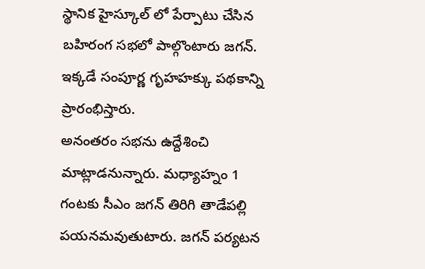స్థానిక హైస్కూల్ లో పేర్పాటు చేసిన బహిరంగ సభలో పాల్గొంటారు జగన్. ఇక్కడే సంపూర్ణ గృహహక్కు పథకాన్ని ప్రారంభిస్తారు.
అనంతరం సభను ఉద్దేశించి మాట్లాడనున్నారు. మధ్యాహ్నం 1 గంటకు సీఎం జగన్ తిరిగి తాడేపల్లి పయనమవుతుటారు. జగన్ పర్యటన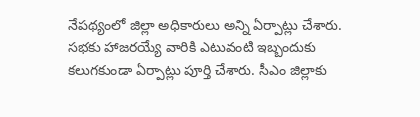నేపథ్యంలో జిల్లా అధికారులు అన్ని ఏర్పాట్లు చేశారు. సభకు హాజరయ్యే వారికి ఎటువంటి ఇబ్బందుకు కలుగకుండా ఏర్పాట్లు పూర్తి చేశారు. సీఎం జిల్లాకు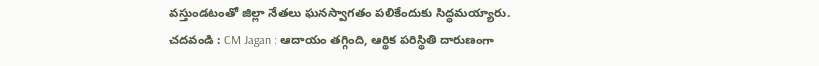వస్తుండటంతో జిల్లా నేతలు ఘనస్వాగతం పలికేందుకు సిద్ధమయ్యారు.
చదవండి : CM Jagan : ఆదాయం తగ్గింది, ఆర్థిక పరిస్థితి దారుణంగా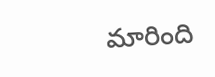మారింది